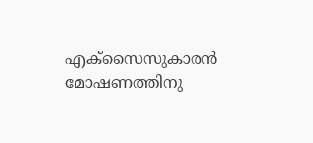എക്സൈസുകാരൻ മോഷണത്തിനു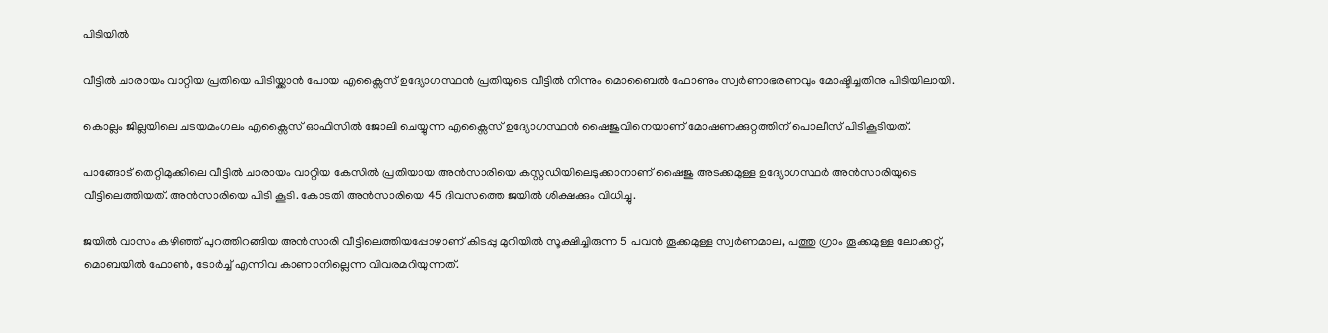പിടിയിൽ

വീട്ടിൽ ചാരായം വാറ്റിയ പ്രതിയെ പിടിയ്ക്കാൻ പോയ എക്സൈസ് ഉദ്യോഗസ്ഥൻ പ്രതിയുടെ വീട്ടിൽ നിന്നും മൊബൈൽ ഫോണും സ്വർണാഭരണവും മോഷ്ടിച്ചതിനു പിടിയിലായി.

കൊല്ലം ജില്ലയിലെ ചടയമംഗലം എക്സൈസ് ഓഫിസിൽ ജോലി ചെയ്യുന്ന എക്സൈസ് ഉദ്യോഗസ്ഥൻ ഷൈജുവിനെയാണ് മോഷണക്കുറ്റത്തിന് പൊലീസ് പിടികൂടിയത്.

പാങ്ങോട് തെറ്റിമുക്കിലെ വീട്ടിൽ ചാരായം വാറ്റിയ കേസിൽ പ്രതിയായ അൻസാരിയെ കസ്റ്റഡിയിലെടുക്കാനാണ് ഷൈജു അടക്കമുള്ള ഉദ്യോഗസ്ഥർ അൻസാരിയുടെ വീട്ടിലെത്തിയത്. അൻസാരിയെ പിടി കൂടി. കോടതി അൻസാരിയെ 45 ദിവസത്തെ ജയിൽ ശിക്ഷക്കും വിധിച്ചു.

ജയിൽ വാസം കഴിഞ്ഞ് പുറത്തിറങ്ങിയ അൻസാരി വീട്ടിലെത്തിയപ്പോഴാണ് കിടപ്പു മുറിയിൽ സൂക്ഷിച്ചിരുന്ന 5 പവൻ തൂക്കമുള്ള സ്വർണമാല, പത്തു ഗ്രാം തൂക്കമുള്ള ലോക്കറ്റ്, മൊബയിൽ ഫോൺ, ടോർച്ച് എന്നിവ കാണാനില്ലെന്ന വിവരമറിയുന്നത്.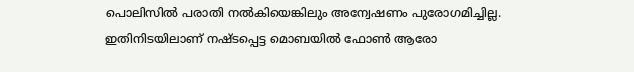പൊലിസിൽ പരാതി നൽകിയെങ്കിലും അന്വേഷണം പുരോഗമിച്ചില്ല. ഇതിനിടയിലാണ് നഷ്ടപ്പെട്ട മൊബയിൽ ഫോൺ ആരോ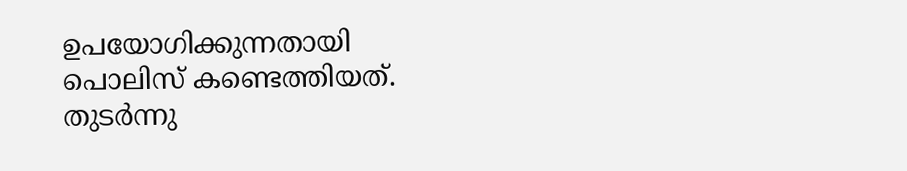ഉപയോഗിക്കുന്നതായി പൊലിസ് കണ്ടെത്തിയത്. തുടർന്നു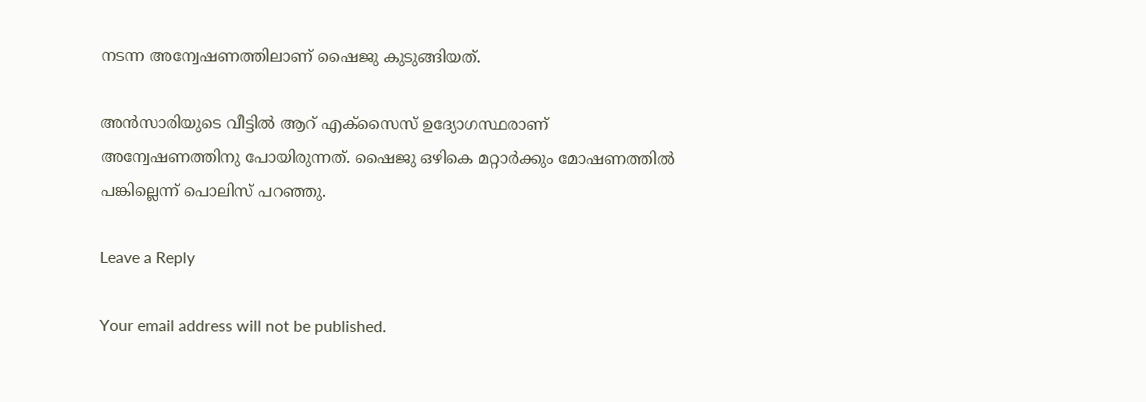നടന്ന അന്വേഷണത്തിലാണ് ഷൈജു കുടുങ്ങിയത്.

അൻസാരിയുടെ വീട്ടിൽ ആറ് എക്സൈസ് ഉദ്യോഗസ്ഥരാണ് അന്വേഷണത്തിനു പോയിരുന്നത്. ഷൈജു ഒഴികെ മറ്റാർക്കും മോഷണത്തിൽ പങ്കില്ലെന്ന് പൊലിസ് പറഞ്ഞു.

Leave a Reply

Your email address will not be published.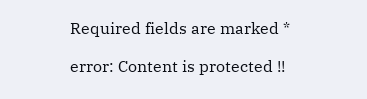Required fields are marked *

error: Content is protected !!